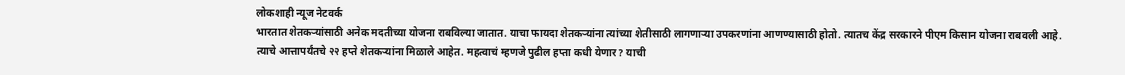लोकशाही न्यूज नेटवर्क
भारतात शेतकऱ्यांसाठी अनेक मदतीच्या योजना राबविल्या जातात. याचा फायदा शेतकऱ्यांना त्यांच्या शेतीसाठी लागणाऱ्या उपकरणांना आणण्यासाठी होतो. त्यातच केंद्र सरकारने पीएम किसान योजना राबवली आहे.
त्याचे आत्तापर्यंतचे २२ हप्ते शेतकऱ्यांना मिळाले आहेत. महत्वाचं म्हणजे पुढील हप्ता कधी येणार? याची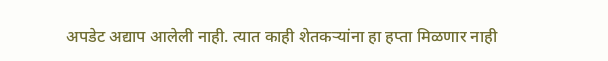अपडेट अद्याप आलेली नाही. त्यात काही शेतकऱ्यांना हा हप्ता मिळणार नाही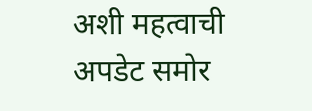अशी महत्वाची अपडेट समोर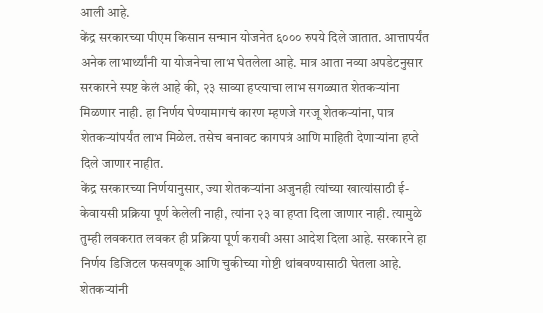आली आहे.
केंद्र सरकारच्या पीएम किसान सन्मान योजनेत ६००० रुपये दिले जातात. आत्तापर्यंत अनेक लाभार्थ्यांनी या योजनेचा लाभ घेतलेला आहे. मात्र आता नव्या अपडेटनुसार सरकारने स्पष्ट केलं आहे की, २३ साव्या हप्त्याचा लाभ सगळ्यात शेतकऱ्यांना मिळणार नाही. हा निर्णय घेण्यामागचं कारण म्हणजे गरजू शेतकऱ्यांना, पात्र शेतकऱ्यांपर्यंत लाभ मिळेल. तसेच बनावट कागपत्रं आणि माहिती देणाऱ्यांना हप्ते दिले जाणार नाहीत.
केंद्र सरकारच्या निर्णयानुसार, ज्या शेतकऱ्यांना अजुनही त्यांच्या खात्यांसाठी ई-केवायसी प्रक्रिया पूर्ण केलेली नाही, त्यांना २३ वा हप्ता दिला जाणार नाही. त्यामुळे तुम्ही लवकरात लवकर ही प्रक्रिया पूर्ण करावी असा आदेश दिला आहे. सरकारने हा निर्णय डिजिटल फसवणूक आणि चुकीच्या गोष्टी थांबवण्यासाठी घेतला आहे. शेतकऱ्यांनी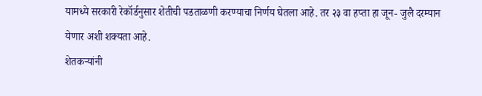यामध्ये सरकारी रेकॉर्डनुसार शेतीची पडताळणी करण्याचा निर्णय घेतला आहे. तर २३ वा हप्ता हा जून- जुलै दरम्यान येणार अशी शक्यता आहे.
शेतकऱ्यांनी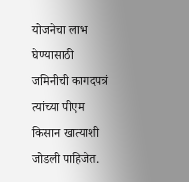योजनेचा लाभ घेण्यासाठी जमिनीची कागदपत्रं त्यांच्या पीएम किसान खात्याशी जोडली पाहिजेत.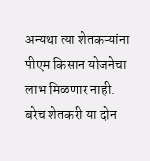अन्यथा त्या शेतकऱ्यांना पीएम किसान योजनेचा लाभ मिळणार नाही. बरेच शेतकरी या दोन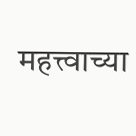महत्त्वाच्या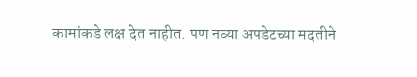कामांकडे लक्ष देत नाहीत. पण नव्या अपडेटच्या मदतीने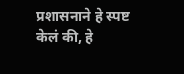प्रशासनाने हे स्पष्ट केलं की, हे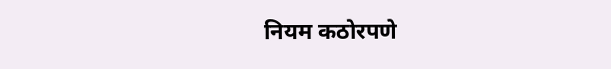नियम कठोरपणे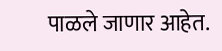पाळले जाणार आहेत.